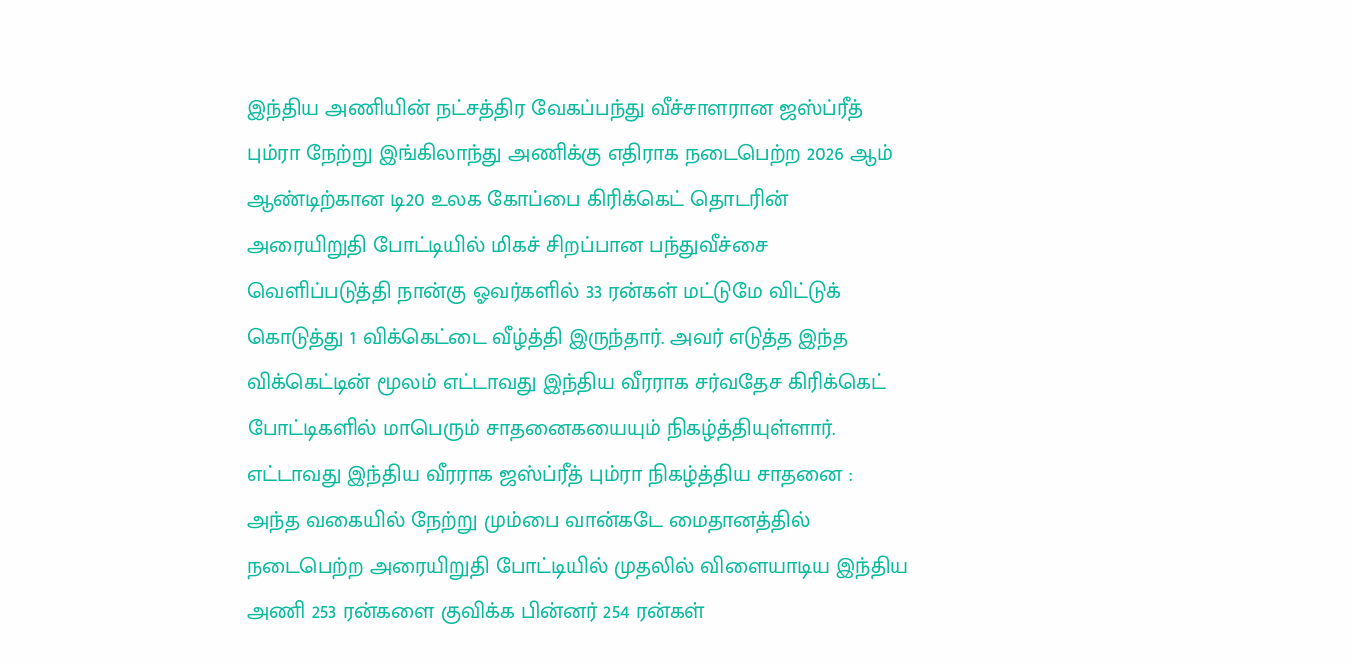இந்திய அணியின் நட்சத்திர வேகப்பந்து வீச்சாளரான ஜஸ்ப்ரீத் பும்ரா நேற்று இங்கிலாந்து அணிக்கு எதிராக நடைபெற்ற 2026 ஆம் ஆண்டிற்கான டி20 உலக கோப்பை கிரிக்கெட் தொடரின் அரையிறுதி போட்டியில் மிகச் சிறப்பான பந்துவீச்சை வெளிப்படுத்தி நான்கு ஓவர்களில் 33 ரன்கள் மட்டுமே விட்டுக் கொடுத்து 1 விக்கெட்டை வீழ்த்தி இருந்தார். அவர் எடுத்த இந்த விக்கெட்டின் மூலம் எட்டாவது இந்திய வீரராக சர்வதேச கிரிக்கெட் போட்டிகளில் மாபெரும் சாதனைகயையும் நிகழ்த்தியுள்ளார்.
எட்டாவது இந்திய வீரராக ஜஸ்ப்ரீத் பும்ரா நிகழ்த்திய சாதனை :
அந்த வகையில் நேற்று மும்பை வான்கடே மைதானத்தில் நடைபெற்ற அரையிறுதி போட்டியில் முதலில் விளையாடிய இந்திய அணி 253 ரன்களை குவிக்க பின்னர் 254 ரன்கள்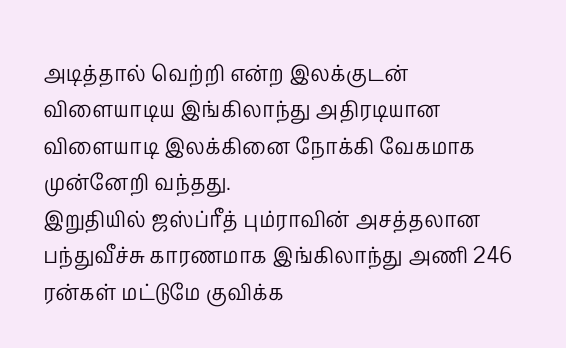அடித்தால் வெற்றி என்ற இலக்குடன் விளையாடிய இங்கிலாந்து அதிரடியான விளையாடி இலக்கினை நோக்கி வேகமாக முன்னேறி வந்தது.
இறுதியில் ஜஸ்ப்ரீத் பும்ராவின் அசத்தலான பந்துவீச்சு காரணமாக இங்கிலாந்து அணி 246 ரன்கள் மட்டுமே குவிக்க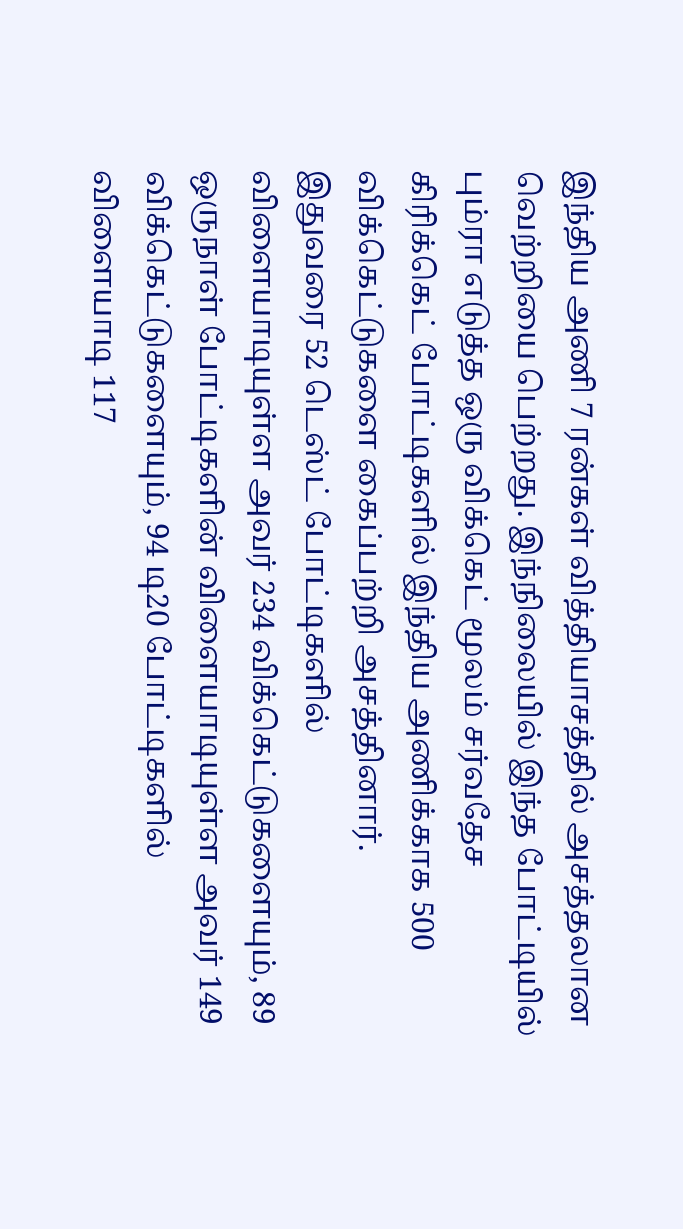இந்திய அணி 7 ரன்கள் வித்தியாசத்தில் அசத்தலான வெற்றியை பெற்றது. இந்நிலையில் இந்த போட்டியில் பும்ரா எடுத்த ஒரு விக்கெட் மூலம் சர்வதேச கிரிக்கெட் போட்டிகளில் இந்திய அணிக்காக 500 விக்கெட்டுகளை கைப்பற்றி அசத்தினார்.
இதுவரை 52 டெஸ்ட் போட்டிகளில் விளையாடியுள்ள அவர் 234 விக்கெட்டுகளையும், 89 ஒருநாள் போட்டிகளின் விளையாடியுள்ள அவர் 149 விக்கெட்டுகளையும், 94 டி20 போட்டிகளில் விளையாடி 117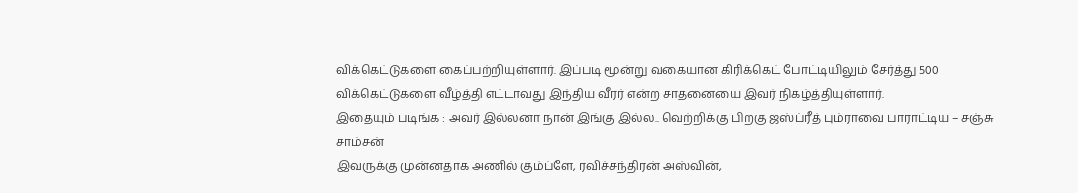விக்கெட்டுகளை கைப்பற்றியுள்ளார். இப்படி மூன்று வகையான கிரிக்கெட் போட்டியிலும் சேர்த்து 500 விக்கெட்டுகளை வீழ்த்தி எட்டாவது இந்திய வீரர் என்ற சாதனையை இவர் நிகழ்த்தியுள்ளார்.
இதையும் படிங்க : அவர் இல்லனா நான் இங்கு இல்ல.. வெற்றிக்கு பிறகு ஜஸ்ப்ரீத் பும்ராவை பாராட்டிய – சஞ்சு சாம்சன்
இவருக்கு முன்னதாக அணில் கும்ப்ளே, ரவிச்சந்திரன் அஸ்வின்,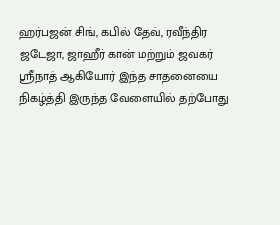ஹர்பஜன் சிங், கபில் தேவ், ரவீந்திர ஜடேஜா, ஜாஹீர் கான் மற்றும் ஜவகர் ஸ்ரீநாத் ஆகியோர் இந்த சாதனையை நிகழ்த்தி இருந்த வேளையில் தற்போது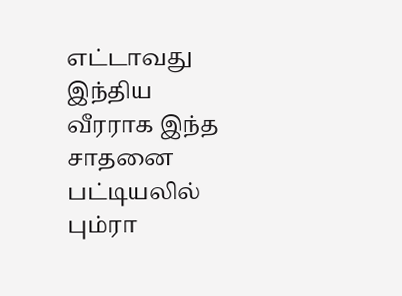எட்டாவது இந்திய வீரராக இந்த சாதனை பட்டியலில் பும்ரா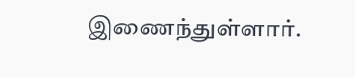இணைந்துள்ளார்.